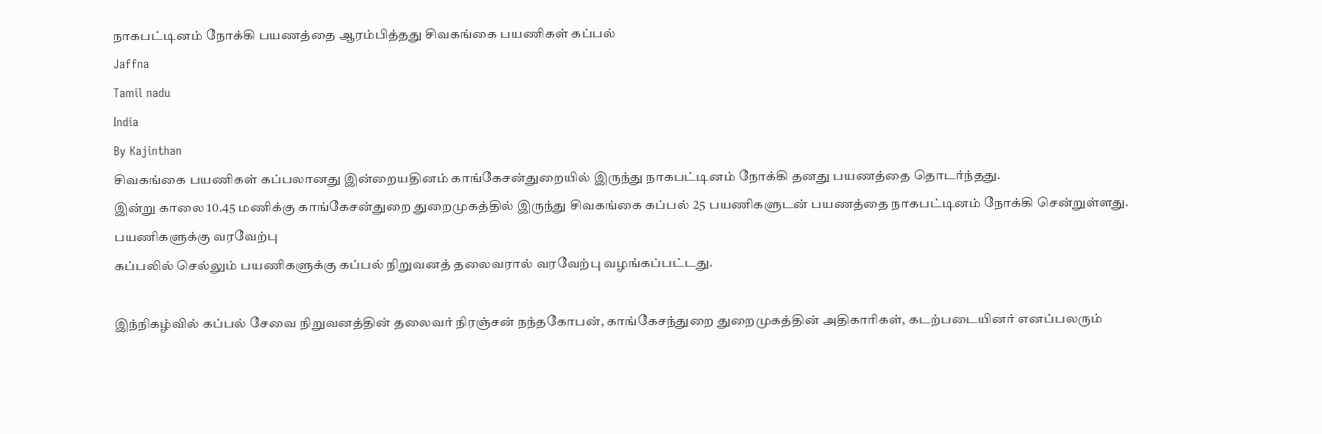நாகபட்டினம் நோக்கி பயணத்தை ஆரம்பித்தது சிவகங்கை பயணிகள் கப்பல்
Jaffna
Tamil nadu
India
By Kajinthan
சிவகங்கை பயணிகள் கப்பலானது இன்றையதினம் காங்கேசன்துறையில் இருந்து நாகபட்டினம் நோக்கி தனது பயணத்தை தொடர்ந்தது.
இன்று காலை 10.45 மணிக்கு காங்கேசன்துறை துறைமுகத்தில் இருந்து சிவகங்கை கப்பல் 25 பயணிகளுடன் பயணத்தை நாகபட்டினம் நோக்கி சென்றுள்ளது.
பயணிகளுக்கு வரவேற்பு
கப்பலில் செல்லும் பயணிகளுக்கு கப்பல் நிறுவனத் தலைவரால் வரவேற்பு வழங்கப்பட்டது.

இந்நிகழ்வில் கப்பல் சேவை நிறுவனத்தின் தலைவர் நிரஞ்சன் நந்தகோபன், காங்கேசந்துறை துறைமுகத்தின் அதிகாரிகள், கடற்படையினர் எனப்பலரும்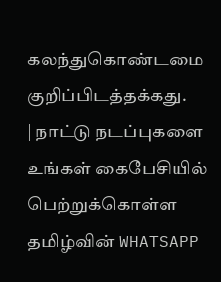கலந்துகொண்டமை குறிப்பிடத்தக்கது.
| நாட்டு நடப்புகளை உங்கள் கைபேசியில் பெற்றுக்கொள்ள தமிழ்வின் WHATSAPP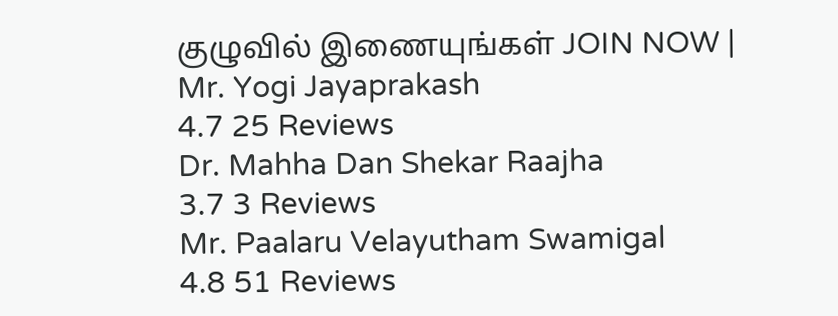குழுவில் இணையுங்கள் JOIN NOW |
Mr. Yogi Jayaprakash
4.7 25 Reviews
Dr. Mahha Dan Shekar Raajha
3.7 3 Reviews
Mr. Paalaru Velayutham Swamigal
4.8 51 Reviews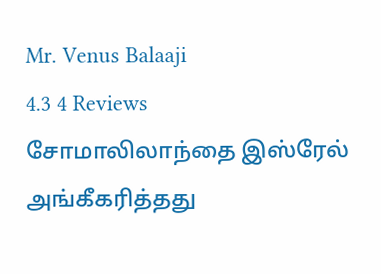Mr. Venus Balaaji
4.3 4 Reviews
சோமாலிலாந்தை இஸ்ரேல் அங்கீகரித்தது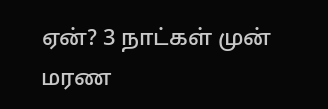ஏன்? 3 நாட்கள் முன்
மரண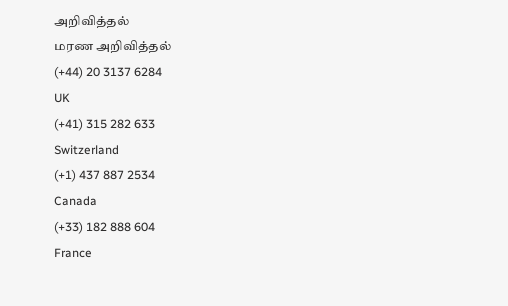அறிவித்தல்
மரண அறிவித்தல்
(+44) 20 3137 6284
UK
(+41) 315 282 633
Switzerland
(+1) 437 887 2534
Canada
(+33) 182 888 604
France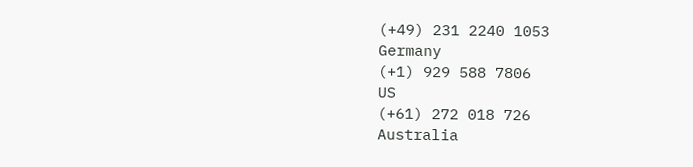(+49) 231 2240 1053
Germany
(+1) 929 588 7806
US
(+61) 272 018 726
Australia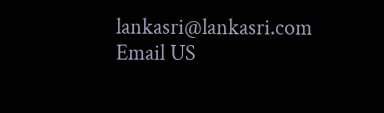lankasri@lankasri.com
Email US